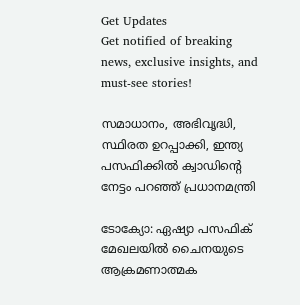Get Updates
Get notified of breaking news, exclusive insights, and must-see stories!

സമാധാനം, അഭിവൃദ്ധി, സ്ഥിരത ഉറപ്പാക്കി, ഇന്ത്യ പസഫിക്കില്‍ ക്വാഡിന്റെ നേട്ടം പറഞ്ഞ് പ്രധാനമന്ത്രി

ടോക്യോ: ഏഷ്യാ പസഫിക് മേഖലയില്‍ ചൈനയുടെ ആക്രമണാത്മക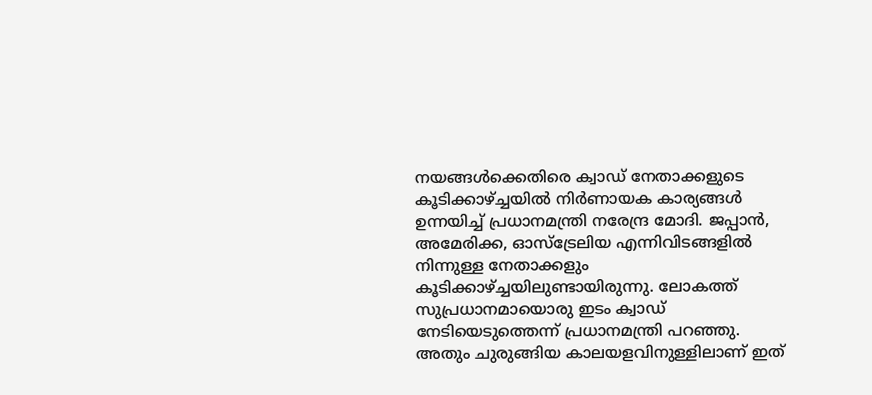നയങ്ങള്‍ക്കെതിരെ ക്വാഡ് നേതാക്കളുടെ കൂടിക്കാഴ്ച്ചയില്‍ നിര്‍ണായക കാര്യങ്ങള്‍ ഉന്നയിച്ച് പ്രധാനമന്ത്രി നരേന്ദ്ര മോദി. ജപ്പാന്‍, അമേരിക്ക, ഓസ്‌ട്രേലിയ എന്നിവിടങ്ങളില്‍ നിന്നുള്ള നേതാക്കളും കൂടിക്കാഴ്ച്ചയിലുണ്ടായിരുന്നു. ലോകത്ത് സുപ്രധാനമായൊരു ഇടം ക്വാഡ് നേടിയെടുത്തെന്ന് പ്രധാനമന്ത്രി പറഞ്ഞു. അതും ചുരുങ്ങിയ കാലയളവിനുള്ളിലാണ് ഇത്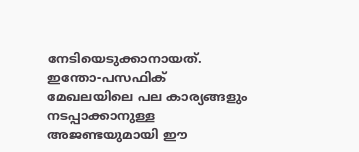നേടിയെടുക്കാനായത്. ഇന്തോ-പസഫിക് മേഖലയിലെ പല കാര്യങ്ങളും നടപ്പാക്കാനുള്ള അജണ്ടയുമായി ഈ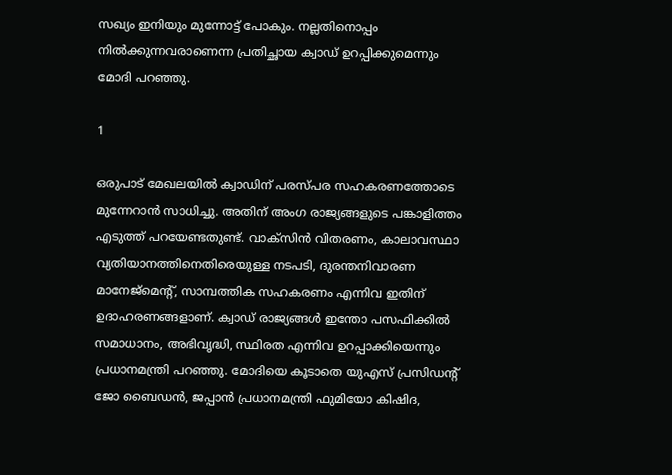സഖ്യം ഇനിയും മുന്നോട്ട് പോകും. നല്ലതിനൊപ്പം നില്‍ക്കുന്നവരാണെന്ന പ്രതിച്ഛായ ക്വാഡ് ഉറപ്പിക്കുമെന്നും മോദി പറഞ്ഞു.

1

ഒരുപാട് മേഖലയില്‍ ക്വാഡിന് പരസ്പര സഹകരണത്തോടെ മുന്നേറാന്‍ സാധിച്ചു. അതിന് അംഗ രാജ്യങ്ങളുടെ പങ്കാളിത്തം എടുത്ത് പറയേണ്ടതുണ്ട്. വാക്‌സിന്‍ വിതരണം, കാലാവസ്ഥാ വ്യതിയാനത്തിനെതിരെയുള്ള നടപടി, ദുരന്തനിവാരണ മാനേജ്‌മെന്റ്, സാമ്പത്തിക സഹകരണം എന്നിവ ഇതിന് ഉദാഹരണങ്ങളാണ്. ക്വാഡ് രാജ്യങ്ങള്‍ ഇന്തോ പസഫിക്കില്‍ സമാധാനം, അഭിവൃദ്ധി, സ്ഥിരത എന്നിവ ഉറപ്പാക്കിയെന്നും പ്രധാനമന്ത്രി പറഞ്ഞു. മോദിയെ കൂടാതെ യുഎസ് പ്രസിഡന്റ് ജോ ബൈഡന്‍, ജപ്പാന്‍ പ്രധാനമന്ത്രി ഫുമിയോ കിഷിദ,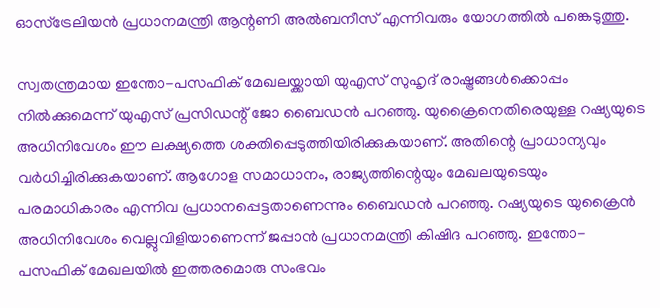ഓസ്‌ട്രേലിയന്‍ പ്രധാനമന്ത്രി ആന്റണി അല്‍ബനീസ് എന്നിവരും യോഗത്തില്‍ പങ്കെടുത്തു.

സ്വതന്ത്രമായ ഇന്തോ-പസഫിക് മേഖലയ്ക്കായി യുഎസ് സുഹൃദ് രാഷ്ട്രങ്ങള്‍ക്കൊപ്പം നില്‍ക്കുമെന്ന് യുഎസ് പ്രസിഡന്റ് ജോ ബൈഡന്‍ പറഞ്ഞു. യുക്രൈനെതിരെയുള്ള റഷ്യയുടെ അധിനിവേശം ഈ ലക്ഷ്യത്തെ ശക്തിപ്പെടുത്തിയിരിക്കുകയാണ്. അതിന്റെ പ്രാധാന്യവും വര്‍ധിച്ചിരിക്കുകയാണ്. ആഗോള സമാധാനം, രാജ്യത്തിന്റെയും മേഖലയുടെയും പരമാധികാരം എന്നിവ പ്രധാനപ്പെട്ടതാണെന്നും ബൈഡന്‍ പറഞ്ഞു. റഷ്യയുടെ യുക്രൈന്‍ അധിനിവേശം വെല്ലുവിളിയാണെന്ന് ജപ്പാന്‍ പ്രധാനമന്ത്രി കിഷിദ പറഞ്ഞു. ഇന്തോ-പസഫിക് മേഖലയില്‍ ഇത്തരമൊരു സംഭവം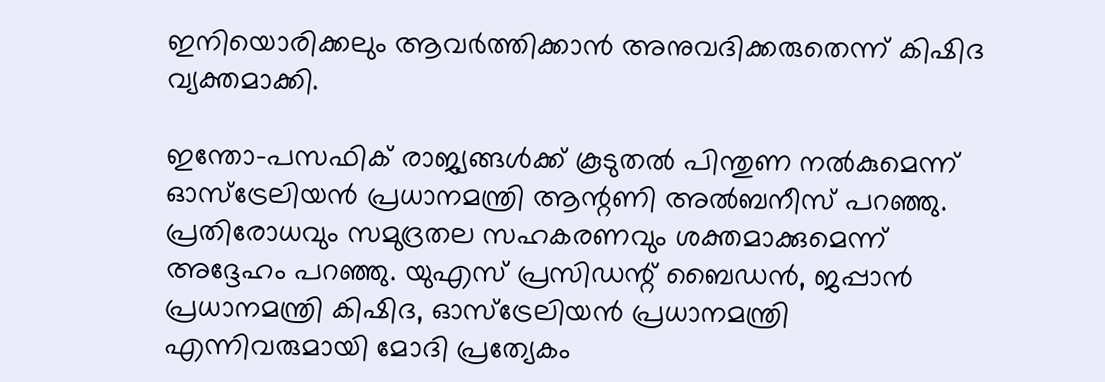ഇനിയൊരിക്കലും ആവര്‍ത്തിക്കാന്‍ അനുവദിക്കരുതെന്ന് കിഷിദ വ്യക്തമാക്കി.

ഇന്തോ-പസഫിക് രാജ്യങ്ങള്‍ക്ക് കൂടുതല്‍ പിന്തുണ നല്‍കുമെന്ന് ഓസ്‌ട്രേലിയന്‍ പ്രധാനമന്ത്രി ആന്റണി അല്‍ബനീസ് പറഞ്ഞു. പ്രതിരോധവും സമുദ്രതല സഹകരണവും ശക്തമാക്കുമെന്ന് അദ്ദേഹം പറഞ്ഞു. യുഎസ് പ്രസിഡന്റ് ബൈഡന്‍, ജപ്പാന്‍ പ്രധാനമന്ത്രി കിഷിദ, ഓസ്‌ട്രേലിയന്‍ പ്രധാനമന്ത്രി എന്നിവരുമായി മോദി പ്രത്യേകം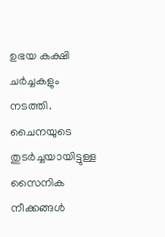ഉഭയ കക്ഷി ചര്‍ച്ചകളും നടത്തി. ചൈനയുടെ തുടര്‍ച്ചയായിട്ടുള്ള സൈനിക നീക്കങ്ങള്‍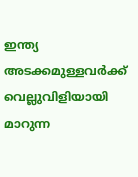ഇന്ത്യ അടക്കമുള്ളവര്‍ക്ക് വെല്ലുവിളിയായി മാറുന്ന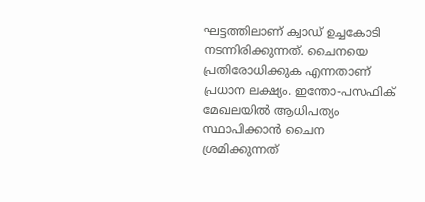ഘട്ടത്തിലാണ് ക്വാഡ് ഉച്ചകോടി നടന്നിരിക്കുന്നത്. ചൈനയെ പ്രതിരോധിക്കുക എന്നതാണ് പ്രധാന ലക്ഷ്യം. ഇന്തോ-പസഫിക് മേഖലയില്‍ ആധിപത്യം സ്ഥാപിക്കാന്‍ ചൈന ശ്രമിക്കുന്നത്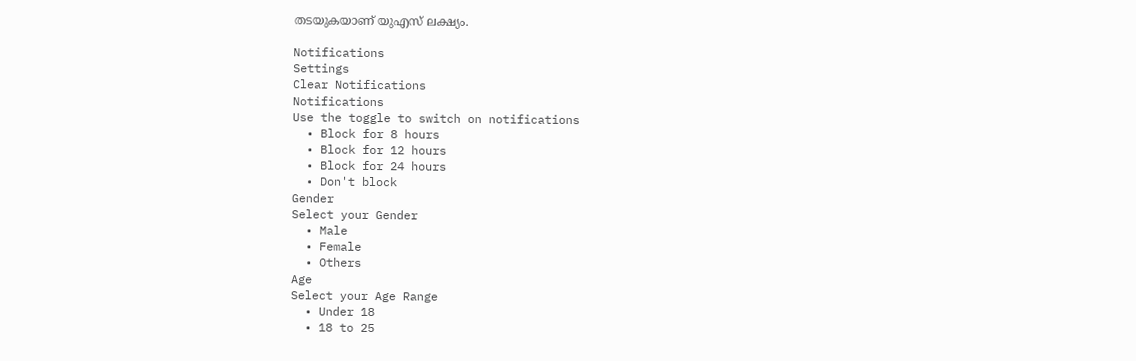തടയുകയാണ് യുഎസ് ലക്ഷ്യം.

Notifications
Settings
Clear Notifications
Notifications
Use the toggle to switch on notifications
  • Block for 8 hours
  • Block for 12 hours
  • Block for 24 hours
  • Don't block
Gender
Select your Gender
  • Male
  • Female
  • Others
Age
Select your Age Range
  • Under 18
  • 18 to 25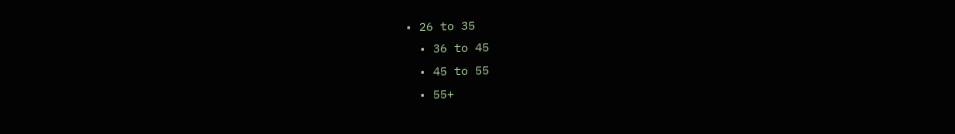• 26 to 35
  • 36 to 45
  • 45 to 55
  • 55+